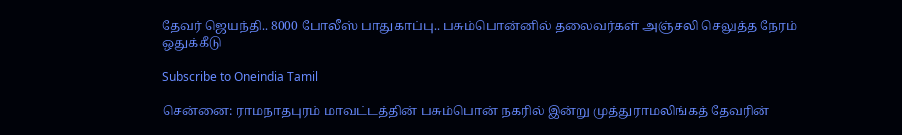தேவர் ஜெயந்தி.. 8000 போலீஸ் பாதுகாப்பு.. பசும்பொன்னில் தலைவர்கள் அஞ்சலி செலுத்த நேரம் ஒதுக்கீடு

Subscribe to Oneindia Tamil

சென்னை: ராமநாதபுரம் மாவட்டத்தின் பசும்பொன் நகரில் இன்று முத்துராமலிங்கத் தேவரின்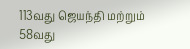113வது ஜெயந்தி மற்றும் 58வது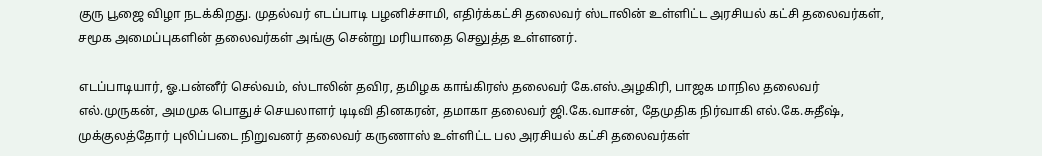குரு பூஜை விழா நடக்கிறது. முதல்வர் எடப்பாடி பழனிச்சாமி, எதிர்க்கட்சி தலைவர் ஸ்டாலின் உள்ளிட்ட அரசியல் கட்சி தலைவர்கள், சமூக அமைப்புகளின் தலைவர்கள் அங்கு சென்று மரியாதை செலுத்த உள்ளனர்.

எடப்பாடியார், ஓ.பன்னீர் செல்வம், ஸ்டாலின் தவிர, தமிழக காங்கிரஸ் தலைவர் கே.எஸ்.அழகிரி, பாஜக மாநில தலைவர் எல்.முருகன், அமமுக பொதுச் செயலாளர் டிடிவி தினகரன், தமாகா தலைவர் ஜி.கே.வாசன், தேமுதிக நிர்வாகி எல்.கே.சுதீஷ், முக்குலத்தோர் புலிப்படை நிறுவனர் தலைவர் கருணாஸ் உள்ளிட்ட பல அரசியல் கட்சி தலைவர்கள்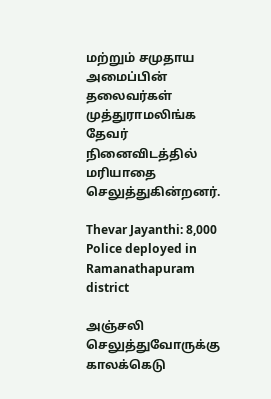மற்றும் சமுதாய அமைப்பின் தலைவர்கள் முத்துராமலிங்க தேவர் நினைவிடத்தில் மரியாதை செலுத்துகின்றனர்.

Thevar Jayanthi: 8,000 Police deployed in Ramanathapuram district

அஞ்சலி செலுத்துவோருக்கு காலக்கெடு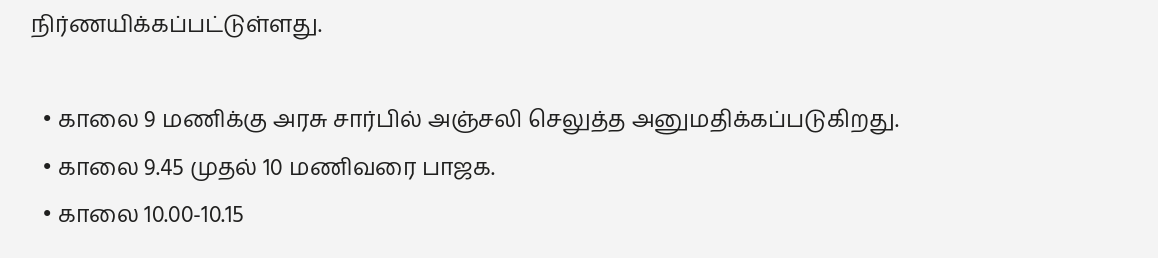நிர்ணயிக்கப்பட்டுள்ளது.

  • காலை 9 மணிக்கு அரசு சார்பில் அஞ்சலி செலுத்த அனுமதிக்கப்படுகிறது.
  • காலை 9.45 முதல் 10 மணிவரை பாஜக.
  • காலை 10.00-10.15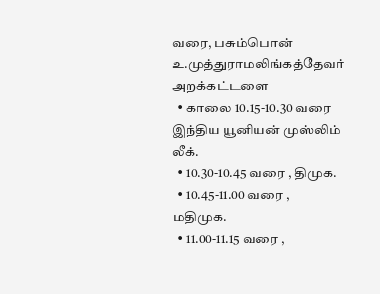வரை, பசும்பொன் உ.முத்துராமலிங்கத்தேவர் அறக்கட்டளை
  • காலை 10.15-10.30 வரை இந்திய யூனியன் முஸ்லிம் லீக்.
  • 10.30-10.45 வரை , திமுக.
  • 10.45-11.00 வரை , மதிமுக.
  • 11.00-11.15 வரை ,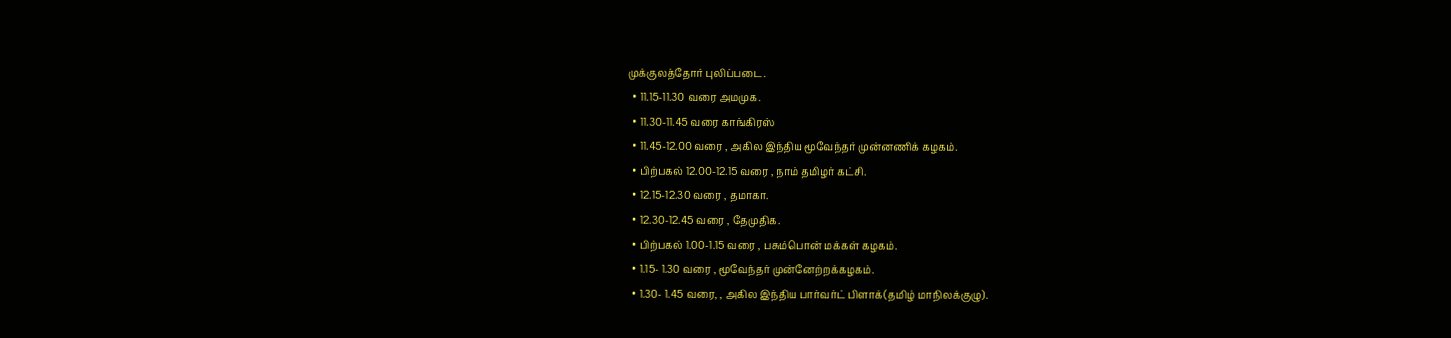முக்குலத்தோர் புலிப்படை.
  • 11.15-11.30 வரை அமமுக.
  • 11.30-11.45 வரை காங்கிரஸ்
  • 11.45-12.00 வரை , அகில இந்திய மூவேந்தர் முன்னணிக் கழகம்.
  • பிற்பகல் 12.00-12.15 வரை , நாம் தமிழர் கட்சி.
  • 12.15-12.30 வரை , தமாகா.
  • 12.30-12.45 வரை , தேமுதிக.
  • பிற்பகல் 1.00-1.15 வரை , பசும்பொன் மக்கள் கழகம்.
  • 1.15- 1.30 வரை , மூவேந்தர் முன்னேற்றக்கழகம்.
  • 1.30- 1.45 வரை, , அகில இந்திய பார்வர்ட் பிளாக்(தமிழ் மாநிலக்குழு).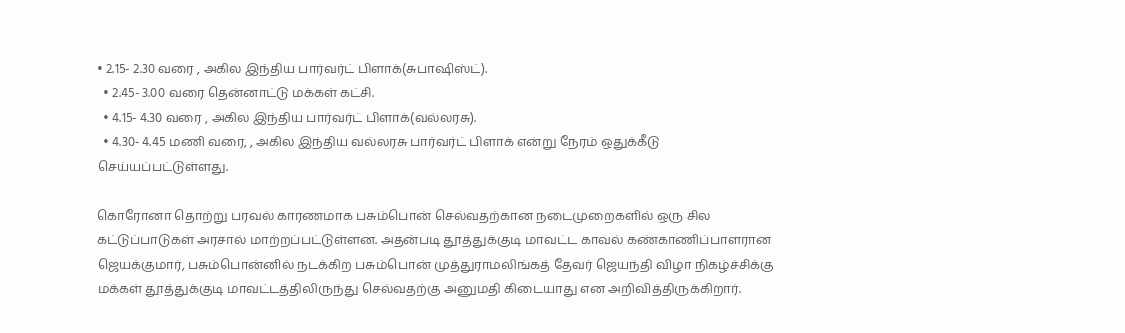• 2.15- 2.30 வரை , அகில இந்திய பார்வர்ட் பிளாக்(சுபாஷிஸ்ட்).
  • 2.45- 3.00 வரை தென்னாட்டு மக்கள் கட்சி.
  • 4.15- 4.30 வரை , அகில இந்திய பார்வர்ட் பிளாக்(வல்லரசு).
  • 4.30- 4.45 மணி வரை, , அகில இந்திய வல்லரசு பார்வர்ட் பிளாக் என்று நேரம் ஒதுக்கீடு செய்யப்பட்டுள்ளது.

கொரோனா தொற்று பரவல் காரணமாக பசும்பொன் செல்வதற்கான நடைமுறைகளில் ஒரு சில கட்டுப்பாடுகள் அரசால் மாற்றப்பட்டுள்ளன. அதன்படி தூத்துக்குடி மாவட்ட காவல் கண்காணிப்பாளரான ஜெயக்குமார், பசும்பொன்னில் நடக்கிற பசும்பொன் முத்துராமலிங்கத் தேவர் ஜெயந்தி விழா நிகழ்ச்சிக்கு மக்கள் தூத்துக்குடி மாவட்டத்திலிருந்து செல்வதற்கு அனுமதி கிடையாது என அறிவித்திருக்கிறார்.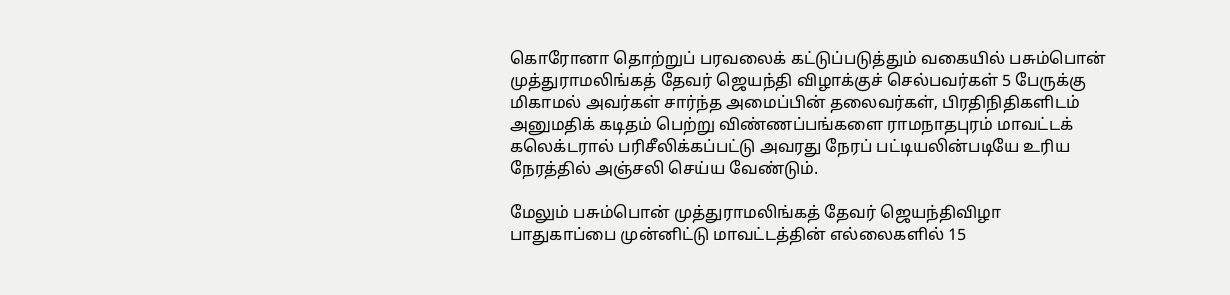கொரோனா தொற்றுப் பரவலைக் கட்டுப்படுத்தும் வகையில் பசும்பொன் முத்துராமலிங்கத் தேவர் ஜெயந்தி விழாக்குச் செல்பவர்கள் 5 பேருக்கு மிகாமல் அவர்கள் சார்ந்த அமைப்பின் தலைவர்கள், பிரதிநிதிகளிடம் அனுமதிக் கடிதம் பெற்று விண்ணப்பங்களை ராமநாதபுரம் மாவட்டக் கலெக்டரால் பரிசீலிக்கப்பட்டு அவரது நேரப் பட்டியலின்படியே உரிய நேரத்தில் அஞ்சலி செய்ய வேண்டும்.

மேலும் பசும்பொன் முத்துராமலிங்கத் தேவர் ஜெயந்திவிழா பாதுகாப்பை முன்னிட்டு மாவட்டத்தின் எல்லைகளில் 15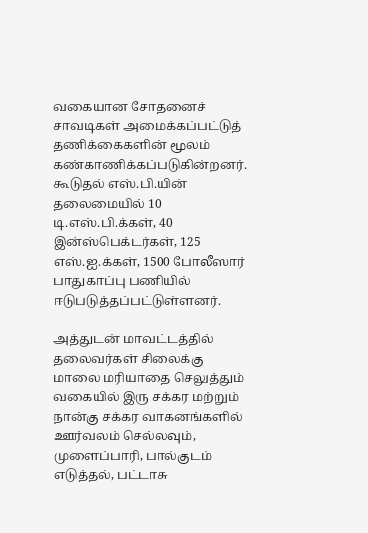வகையான சோதனைச் சாவடிகள் அமைக்கப்பட்டுத் தணிக்கைகளின் மூலம் கண்காணிக்கப்படுகின்றனர். கூடுதல் எஸ்.பி.யின் தலைமையில் 10 டி.எஸ்.பி.க்கள், 40 இன்ஸ்பெக்டர்கள், 125 எஸ்.ஐ.க்கள், 1500 போலீஸார் பாதுகாப்பு பணியில் ஈடுபடுத்தப்பட்டுள்ளனர்.

அத்துடன் மாவட்டத்தில் தலைவர்கள் சிலைக்கு மாலை மரியாதை செலுத்தும் வகையில் இரு சக்கர மற்றும் நான்கு சக்கர வாகனங்களில் ஊர்வலம் செல்லவும், முளைப்பாரி, பால்குடம் எடுத்தல், பட்டாசு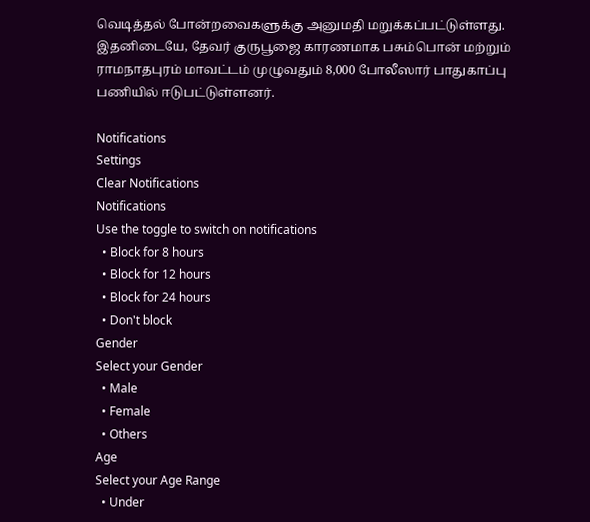வெடித்தல் போன்றவைகளுக்கு அனுமதி மறுக்கப்பட்டுள்ளது. இதனிடையே, தேவர் குருபூஜை காரணமாக பசும்பொன் மற்றும் ராமநாதபுரம் மாவட்டம் முழுவதும் 8,000 போலீஸார் பாதுகாப்பு பணியில் ஈடுபட்டுள்ளனர்.

Notifications
Settings
Clear Notifications
Notifications
Use the toggle to switch on notifications
  • Block for 8 hours
  • Block for 12 hours
  • Block for 24 hours
  • Don't block
Gender
Select your Gender
  • Male
  • Female
  • Others
Age
Select your Age Range
  • Under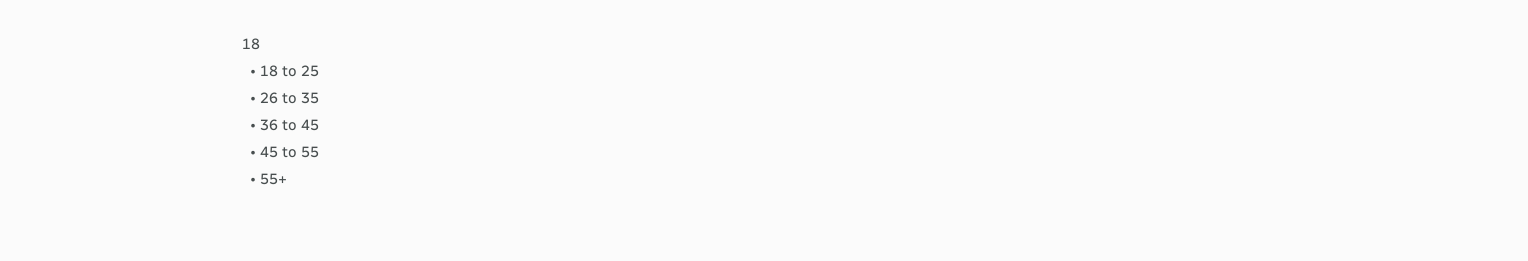18
  • 18 to 25
  • 26 to 35
  • 36 to 45
  • 45 to 55
  • 55+